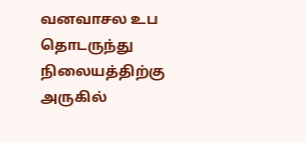வனவாசல உப தொடருந்து நிலையத்திற்கு அருகில்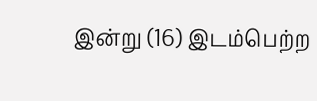இன்று (16) இடம்பெற்ற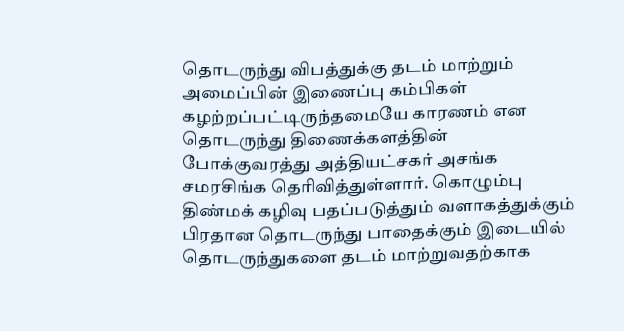தொடருந்து விபத்துக்கு தடம் மாற்றும் அமைப்பின் இணைப்பு கம்பிகள் கழற்றப்பட்டிருந்தமையே காரணம் என தொடருந்து திணைக்களத்தின் போக்குவரத்து அத்தியட்சகர் அசங்க சமரசிங்க தெரிவித்துள்ளார். கொழும்பு திண்மக் கழிவு பதப்படுத்தும் வளாகத்துக்கும் பிரதான தொடருந்து பாதைக்கும் இடையில் தொடருந்துகளை தடம் மாற்றுவதற்காக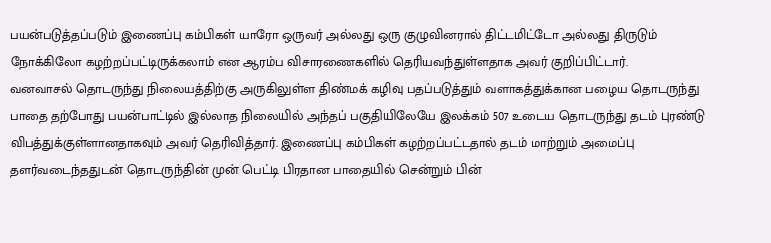பயன்படுத்தப்படும் இணைப்பு கம்பிகள் யாரோ ஒருவர் அல்லது ஒரு குழுவினரால் திட்டமிட்டோ அல்லது திருடும் நோக்கிலோ கழற்றப்பட்டிருக்கலாம் என ஆரம்ப விசாரணைகளில் தெரியவந்துள்ளதாக அவர் குறிப்பிட்டார்.
வனவாசல் தொடருந்து நிலையத்திற்கு அருகிலுள்ள திண்மக் கழிவு பதப்படுத்தும் வளாகத்துக்கான பழைய தொடருந்து பாதை தற்போது பயன்பாட்டில் இல்லாத நிலையில் அந்தப் பகுதியிலேயே இலக்கம் 507 உடைய தொடருந்து தடம் புரண்டு விபத்துக்குள்ளானதாகவும் அவர் தெரிவித்தார். இணைப்பு கம்பிகள் கழற்றப்பட்டதால் தடம் மாற்றும் அமைப்பு தளர்வடைந்ததுடன் தொடருந்தின் முன் பெட்டி பிரதான பாதையில் சென்றும் பின்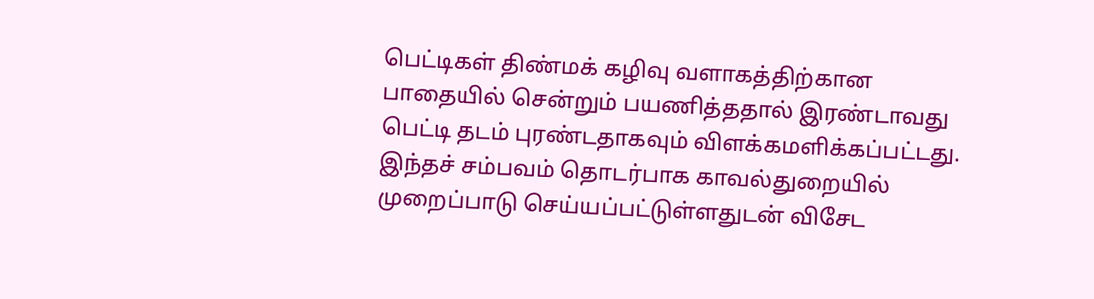பெட்டிகள் திண்மக் கழிவு வளாகத்திற்கான பாதையில் சென்றும் பயணித்ததால் இரண்டாவது பெட்டி தடம் புரண்டதாகவும் விளக்கமளிக்கப்பட்டது.
இந்தச் சம்பவம் தொடர்பாக காவல்துறையில் முறைப்பாடு செய்யப்பட்டுள்ளதுடன் விசேட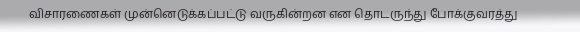விசாரணைகள் முன்னெடுக்கப்பட்டு வருகின்றன என தொடருந்து போக்குவரத்து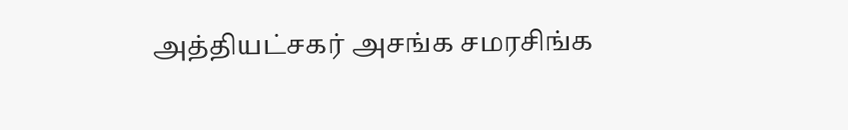அத்தியட்சகர் அசங்க சமரசிங்க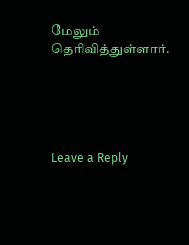மேலும் தெரிவித்துள்ளார்.





Leave a Reply